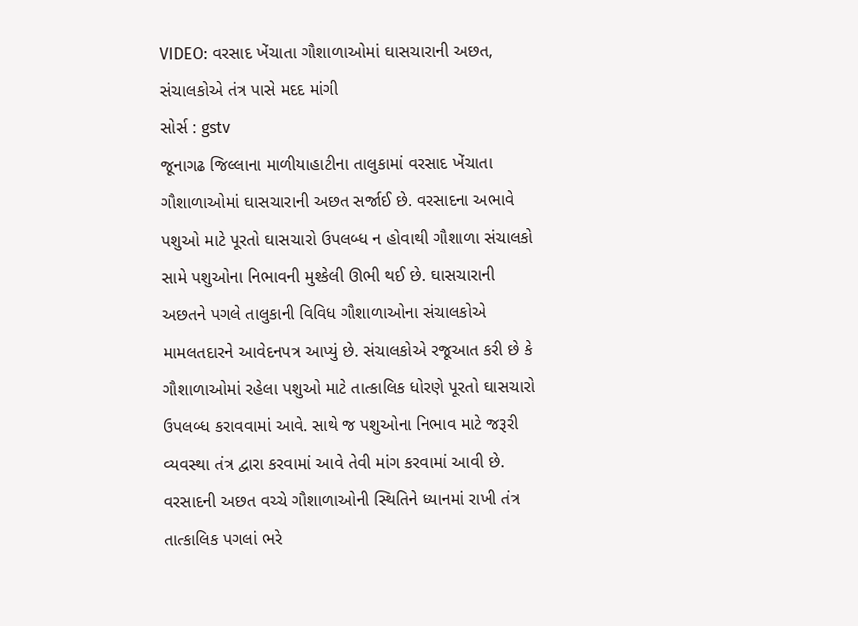VIDEO: વરસાદ ખેંચાતા ગૌશાળાઓમાં ઘાસચારાની અછત, સંચાલકોએ તંત્ર પાસે મદદ માંગી
સોર્સ : gstv
જૂનાગઢ જિલ્લાના માળીયાહાટીના તાલુકામાં વરસાદ ખેંચાતા ગૌશાળાઓમાં ઘાસચારાની અછત સર્જાઈ છે. વરસાદના અભાવે પશુઓ માટે પૂરતો ઘાસચારો ઉપલબ્ધ ન હોવાથી ગૌશાળા સંચાલકો સામે પશુઓના નિભાવની મુશ્કેલી ઊભી થઈ છે. ઘાસચારાની અછતને પગલે તાલુકાની વિવિધ ગૌશાળાઓના સંચાલકોએ મામલતદારને આવેદનપત્ર આપ્યું છે. સંચાલકોએ રજૂઆત કરી છે કે ગૌશાળાઓમાં રહેલા પશુઓ માટે તાત્કાલિક ધોરણે પૂરતો ઘાસચારો ઉપલબ્ધ કરાવવામાં આવે. સાથે જ પશુઓના નિભાવ માટે જરૂરી વ્યવસ્થા તંત્ર દ્વારા કરવામાં આવે તેવી માંગ કરવામાં આવી છે. વરસાદની અછત વચ્ચે ગૌશાળાઓની સ્થિતિને ધ્યાનમાં રાખી તંત્ર તાત્કાલિક પગલાં ભરે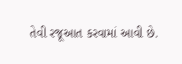તેવી રજૂઆત કરવામાં આવી છે.